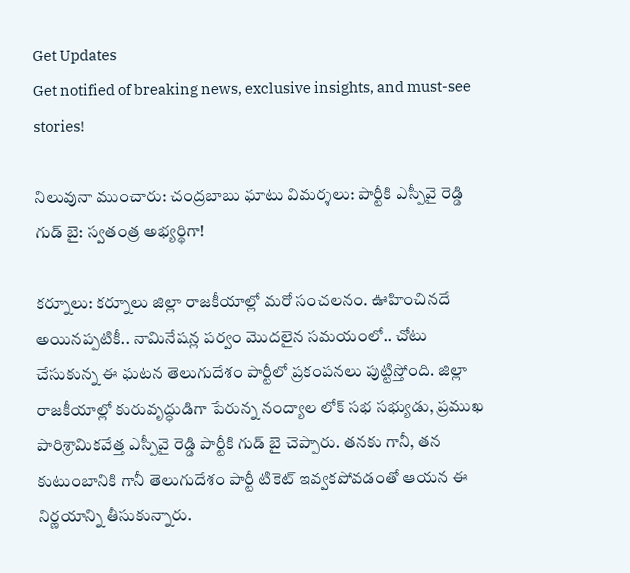Get Updates
Get notified of breaking news, exclusive insights, and must-see stories!

నిలువునా ముంచారు: చంద్రబాబు ఘాటు విమర్శలు: పార్టీకి ఎస్పీవై రెడ్డి గుడ్ బై: స్వతంత్ర అభ్యర్థిగా!

కర్నూలు: కర్నూలు జిల్లా రాజకీయాల్లో మరో సంచలనం. ఊహించినదే అయినప్పటికీ.. నామినేషన్ల పర్వం మొదలైన సమయంలో.. చోటు చేసుకున్న ఈ ఘటన తెలుగుదేశం పార్టీలో ప్రకంపనలు పుట్టిస్తోంది. జిల్లా రాజకీయాల్లో కురువృద్ధుడిగా పేరున్న నంద్యాల లోక్ సభ సభ్యుడు, ప్రముఖ పారిశ్రామికవేత్త ఎస్పీవై రెడ్డి పార్టీకి గుడ్ బై చెప్పారు. తనకు గానీ, తన కుటుంబానికి గానీ తెలుగుదేశం పార్టీ టికెట్ ఇవ్వకపోవడంతో ఆయన ఈ నిర్ణయాన్ని తీసుకున్నారు.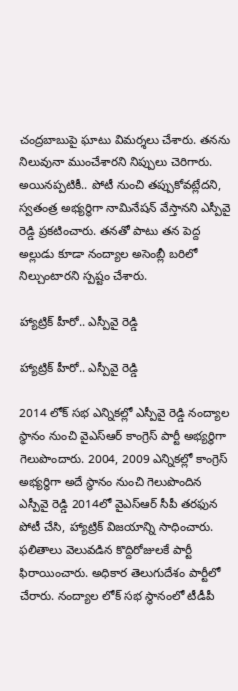చంద్రబాబుపై ఘాటు విమర్శలు చేశారు. తనను నిలువునా ముంచేశారని నిప్పులు చెరిగారు. అయినప్పటికీ.. పోటీ నుంచి తప్పుకోవట్లేదని, స్వతంత్ర అభ్యర్థిగా నామినేషన్ వేస్తానని ఎస్పీవై రెడ్డి ప్రకటించారు. తనతో పాటు తన పెద్ద అల్లుడు కూడా నంద్యాల అసెంబ్లీ బరిలో నిల్చుంటారని స్పష్టం చేశారు.

హ్యాట్రిక్ హీరో.. ఎస్పీవై రెడ్డి

హ్యాట్రిక్ హీరో.. ఎస్పీవై రెడ్డి

2014 లోక్ సభ ఎన్నికల్లో ఎస్పీవై రెడ్డి నంద్యాల స్థానం నుంచి వైఎస్ఆర్ కాంగ్రెస్ పార్టీ అభ్యర్థిగా గెలుపొందారు. 2004, 2009 ఎన్నికల్లో కాంగ్రెస్ అభ్యర్థిగా అదే స్థానం నుంచి గెలుపొందిన ఎస్పీవై రెడ్డి 2014లో వైఎస్ఆర్ సీపీ తరఫున పోటీ చేసి, హ్యాట్రిక్ విజయాన్ని సాధించారు. ఫలితాలు వెలువడిన కొద్దిరోజులకే పార్టీ ఫిరాయించారు. అధికార తెలుగుదేశం పార్టీలో చేరారు. నంద్యాల లోక్ సభ స్థానంలో టీడీపీ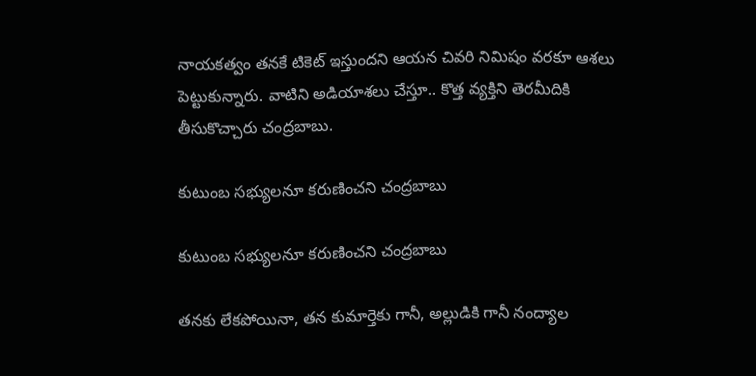నాయకత్వం తనకే టికెట్ ఇస్తుందని ఆయన చివరి నిమిషం వరకూ ఆశలు పెట్టుకున్నారు. వాటిని అడియాశలు చేస్తూ.. కొత్త వ్యక్తిని తెరమీదికి తీసుకొచ్చారు చంద్రబాబు.

కుటుంబ సభ్యులనూ కరుణించని చంద్రబాబు

కుటుంబ సభ్యులనూ కరుణించని చంద్రబాబు

తనకు లేకపోయినా, తన కుమార్తెకు గానీ, అల్లుడికి గానీ నంద్యాల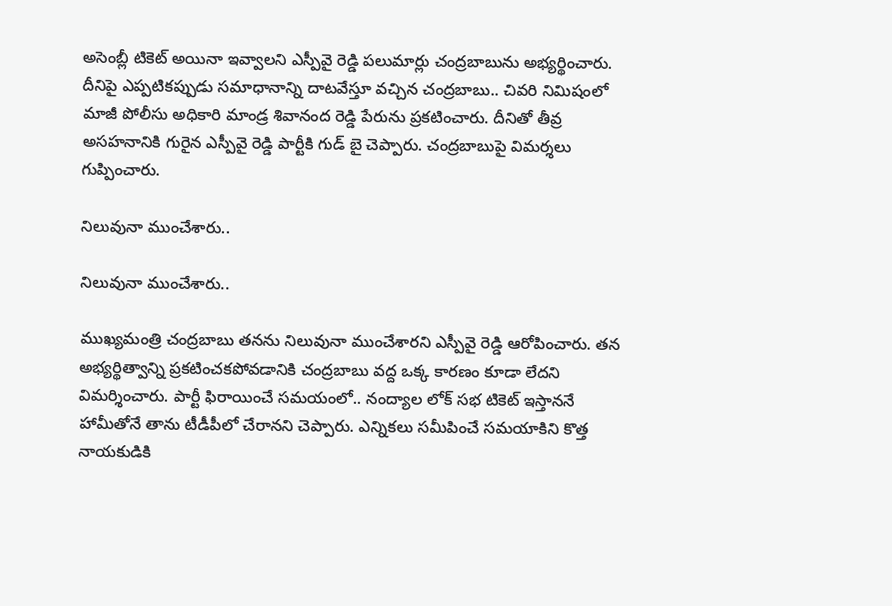అసెంబ్లీ టికెట్ అయినా ఇవ్వాలని ఎస్పీవై రెడ్డి పలుమార్లు చంద్రబాబును అభ్యర్థించారు. దీనిపై ఎప్పటికప్పుడు సమాధానాన్ని దాటవేస్తూ వచ్చిన చంద్రబాబు.. చివరి నిమిషంలో మాజీ పోలీసు అధికారి మాండ్ర శివానంద రెడ్డి పేరును ప్రకటించారు. దీనితో తీవ్ర అసహనానికి గురైన ఎస్పీవై రెడ్డి పార్టీకి గుడ్ బై చెప్పారు. చంద్రబాబుపై విమర్శలు గుప్పించారు.

నిలువునా ముంచేశారు..

నిలువునా ముంచేశారు..

ముఖ్యమంత్రి చంద్రబాబు తనను నిలువునా ముంచేశారని ఎస్పీవై రెడ్డి ఆరోపించారు. తన అభ్యర్థిత్వాన్ని ప్రకటించకపోవడానికి చంద్రబాబు వద్ద ఒక్క కారణం కూడా లేదని విమర్శించారు. పార్టీ ఫిరాయించే సమయంలో.. నంద్యాల లోక్ సభ టికెట్ ఇస్తాననే హామీతోనే తాను టీడీపీలో చేరానని చెప్పారు. ఎన్నికలు సమీపించే సమయాకిని కొత్త నాయకుడికి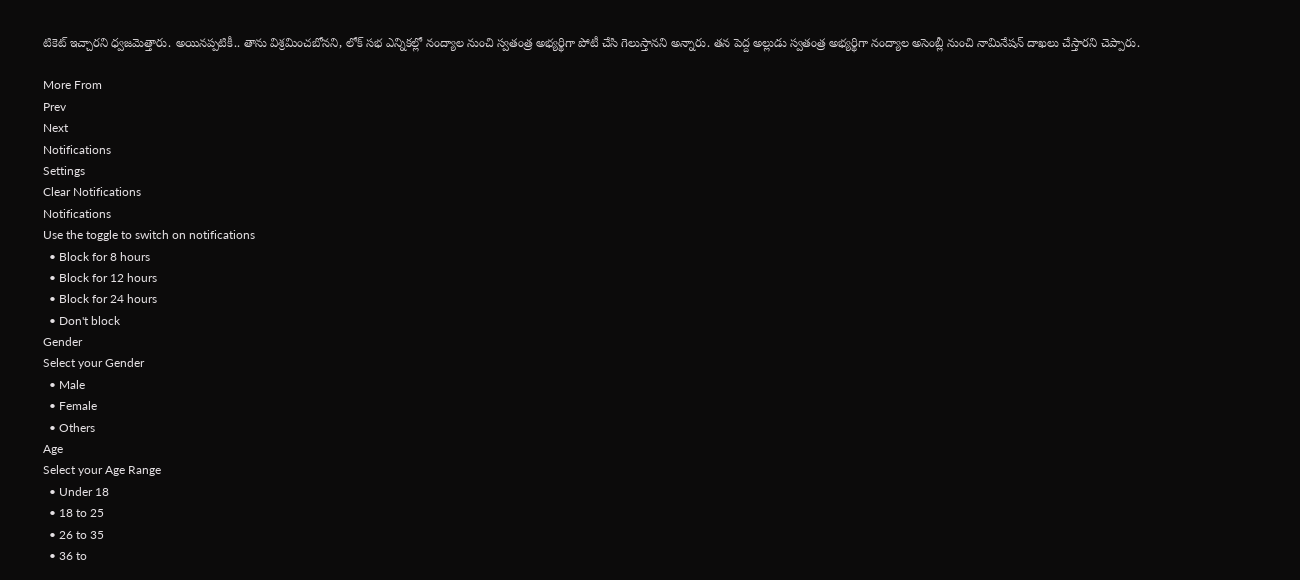టికెట్ ఇచ్చారని ధ్వజమెత్తారు. అయినప్పటికీ.. తాను విశ్రమించబోనని, లోక్ సభ ఎన్నికల్లో నంద్యాల నుంచి స్వతంత్ర అభ్యర్థిగా పోటీ చేసి గెలుస్తానని అన్నారు. తన పెద్ద అల్లుడు స్వతంత్ర అభ్యర్థిగా నంద్యాల అసెంబ్లీ నుంచి నామినేషన్ దాఖలు చేస్తారని చెప్పారు.

More From
Prev
Next
Notifications
Settings
Clear Notifications
Notifications
Use the toggle to switch on notifications
  • Block for 8 hours
  • Block for 12 hours
  • Block for 24 hours
  • Don't block
Gender
Select your Gender
  • Male
  • Female
  • Others
Age
Select your Age Range
  • Under 18
  • 18 to 25
  • 26 to 35
  • 36 to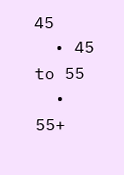45
  • 45 to 55
  • 55+